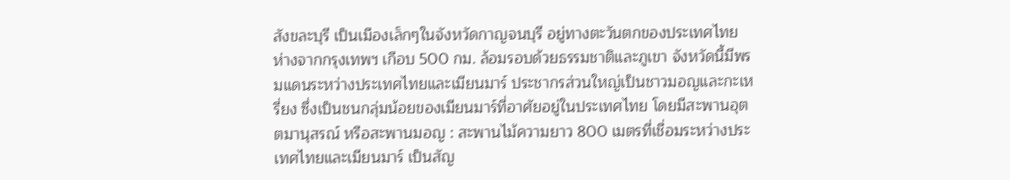สังขละบุรี เป็นเมืองเล็กๆในจังหวัดกาญจนบุรี อยู่ทางตะวันตกของประเทศไทย ห่างจากกรุงเทพฯ เกือบ 500 กม. ล้อมรอบด้วยธรรมชาติและภูเขา จังหวัดนี้มีพรมแดนระหว่างประเทศไทยและเมียนมาร์ ประชากรส่วนใหญ่เป็นชาวมอญและกะเหรี่ยง ซึ่งเป็นชนกลุ่มน้อยของเมียนมาร์ที่อาศัยอยู่ในประเทศไทย โดยมีสะพานอุตตมานุสรณ์ หรือสะพานมอญ : สะพานไม้ความยาว 800 เมตรที่เชื่อมระหว่างประเทศไทยและเมียนมาร์ เป็นสัญ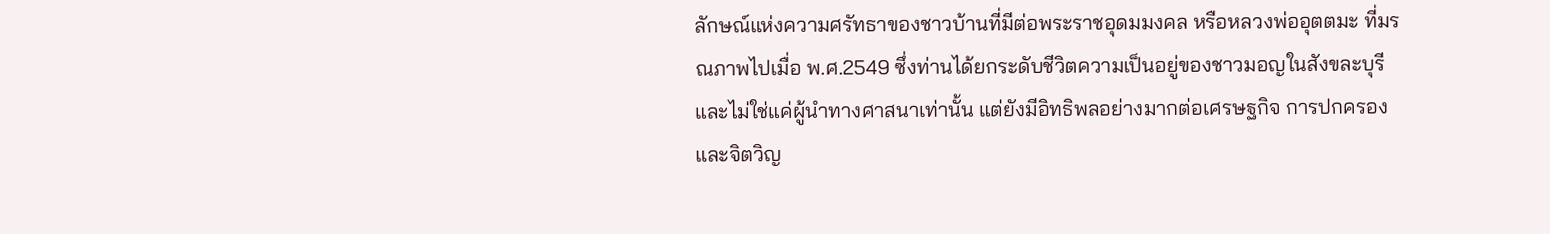ลักษณ์แห่งความศรัทธาของชาวบ้านที่มีต่อพระราชอุดมมงคล หรือหลวงพ่ออุตตมะ ที่มรณภาพไปเมื่อ พ.ศ.2549 ซึ่งท่านได้ยกระดับชีวิตความเป็นอยู่ของชาวมอญในสังขละบุรี และไม่ใช่แค่ผู้นำทางศาสนาเท่านั้น แต่ยังมีอิทธิพลอย่างมากต่อเศรษฐกิจ การปกครอง และจิตวิญ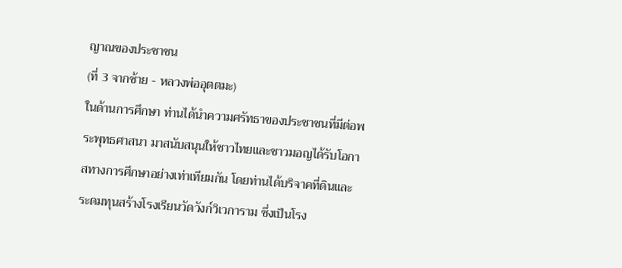ญาณของประชาชน
(ที่ 3 จากซ้าย - หลวงพ่ออุตตมะ)
ในด้านการศึกษา ท่านได้นำความศรัทธาของประชาชนที่มีต่อพระพุทธศาสนา มาสนับสนุนให้ชาวไทยและชาวมอญได้รับโอกาสทางการศึกษาอย่างเท่าเทียมกัน โดยท่านได้บริจาคที่ดินและระดมทุนสร้างโรงเรียนวัดวังก์วิเวการาม ซึ่งเป็นโรง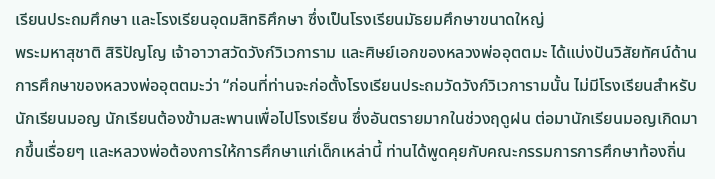เรียนประถมศึกษา และโรงเรียนอุดมสิทธิศึกษา ซึ่งเป็นโรงเรียนมัธยมศึกษาขนาดใหญ่
พระมหาสุชาติ สิริปัญโญ เจ้าอาวาสวัดวังก์วิเวการาม และศิษย์เอกของหลวงพ่ออุตตมะ ได้แบ่งปันวิสัยทัศน์ด้านการศึกษาของหลวงพ่ออุตตมะว่า “ก่อนที่ท่านจะก่อตั้งโรงเรียนประถมวัดวังก์วิเวการามนั้น ไม่มีโรงเรียนสำหรับนักเรียนมอญ นักเรียนต้องข้ามสะพานเพื่อไปโรงเรียน ซึ่งอันตรายมากในช่วงฤดูฝน ต่อมานักเรียนมอญเกิดมากขึ้นเรื่อยๆ และหลวงพ่อต้องการให้การศึกษาแก่เด็กเหล่านี้ ท่านได้พูดคุยกับคณะกรรมการการศึกษาท้องถิ่น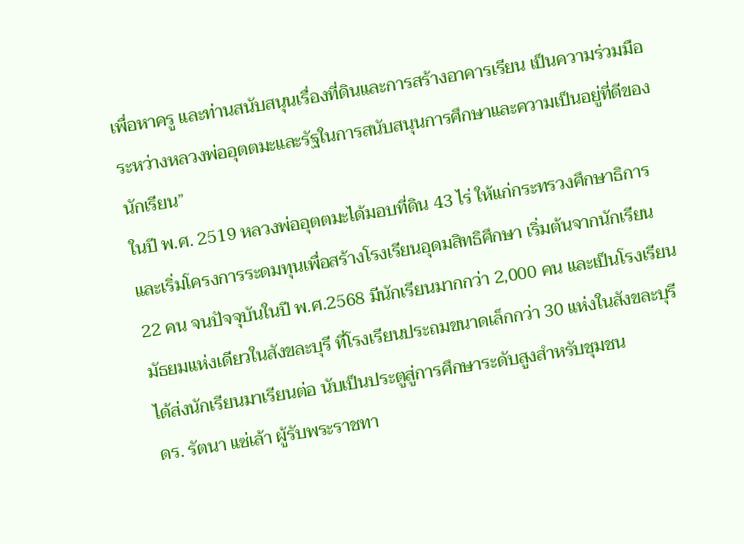เพื่อหาครู และท่านสนับสนุนเรื่องที่ดินและการสร้างอาคารเรียน เป็นความร่วมมือระหว่างหลวงพ่ออุตตมะและรัฐในการสนับสนุนการศึกษาและความเป็นอยู่ที่ดีของนักเรียน”
ในปี พ.ศ. 2519 หลวงพ่ออุตตมะได้มอบที่ดิน 43 ไร่ ให้แก่กระทรวงศึกษาธิการ และเริ่มโครงการระดมทุนเพื่อสร้างโรงเรียนอุดมสิทธิศึกษา เริ่มต้นจากนักเรียน 22 คน จนปัจจุบันในปี พ.ศ.2568 มีนักเรียนมากกว่า 2,000 คน และเป็นโรงเรียนมัธยมแห่งเดียวในสังขละบุรี ที่โรงเรียนประถมขนาดเล็กกว่า 30 แห่งในสังขละบุรีได้ส่งนักเรียนมาเรียนต่อ นับเป็นประตูสู่การศึกษาระดับสูงสำหรับชุมชน
ดร. รัตนา แซ่เล้า ผู้รับพระราชทา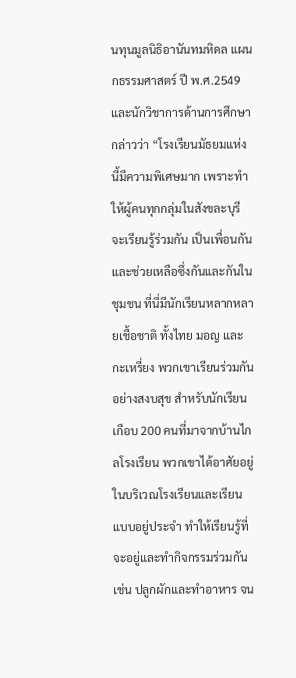นทุนมูลนิธิอานันทมหิดล แผนกธรรมศาสตร์ ปี พ.ศ.2549 และนักวิชาการด้านการศึกษา กล่าวว่า “โรงเรียนมัธยมแห่งนี้มีความพิเศษมาก เพราะทำให้ผู้คนทุกกลุ่มในสังขละบุรีจะเรียนรู้ร่วมกัน เป็นเพื่อนกัน และช่วยเหลือซึ่งกันและกันในชุมชน ที่นี่มีนักเรียนหลากหลายเชื้อชาติ ทั้งไทย มอญ และกะเหรี่ยง พวกเขาเรียนร่วมกันอย่างสงบสุข สำหรับนักเรียนเกือบ 200 คนที่มาจากบ้านไกลโรงเรียน พวกเขาได้อาศัยอยู่ในบริเวณโรงเรียนและเรียนแบบอยู่ประจำ ทำให้เรียนรู้ที่จะอยู่และทำกิจกรรมร่วมกัน เช่น ปลูกผักและทำอาหาร จน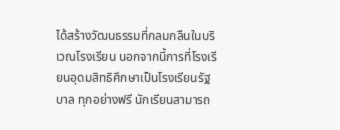ได้สร้างวัฒนธรรมที่กลมกลืนในบริเวณโรงเรียน นอกจากนี้การที่โรงเรียนอุดมสิทธิศึกษาเป็นโรงเรียนรัฐบาล ทุกอย่างฟรี นักเรียนสามารถ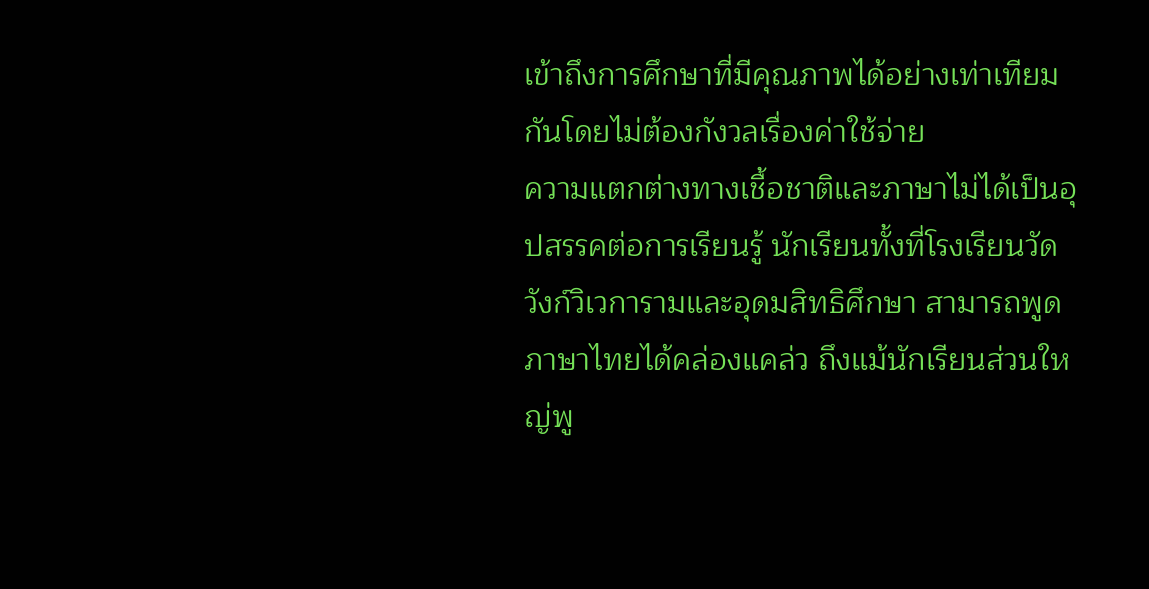เข้าถึงการศึกษาที่มีคุณภาพได้อย่างเท่าเทียมกันโดยไม่ต้องกังวลเรื่องค่าใช้จ่าย
ความแตกต่างทางเชื้อชาติและภาษาไม่ได้เป็นอุปสรรคต่อการเรียนรู้ นักเรียนทั้งที่โรงเรียนวัดวังก์วิเวการามและอุดมสิทธิศึกษา สามารถพูดภาษาไทยได้คล่องแคล่ว ถึงแม้นักเรียนส่วนใหญ่พู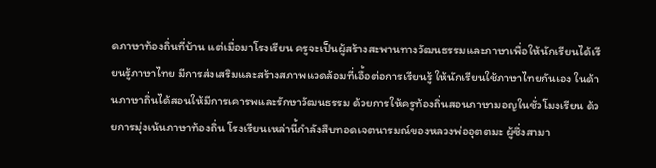ดภาษาท้องถิ่นที่บ้าน แต่เมื่อมาโรงเรียน ครูจะเป็นผู้สร้างสะพานทางวัฒนธรรมและภาษาเพื่อให้นักเรียนได้เรียนรู้ภาษาไทย มีการส่งเสริมและสร้างสภาพแวดล้อมที่เอื้อต่อการเรียนรู้ ให้นักเรียนใช้ภาษาไทยกันเอง ในด้านภาษาถิ่นได้สอนให้มีการเคารพและรักษาวัฒนธรรม ด้วยการให้ครูท้องถิ่นสอนภาษามอญในชั่วโมงเรียน ด้วยการมุ่งเน้นภาษาท้องถิ่น โรงเรียนเหล่านี้กำลังสืบทอดเจตนารมณ์ของหลวงพ่ออุตตมะ ผู้ซึ่งสามา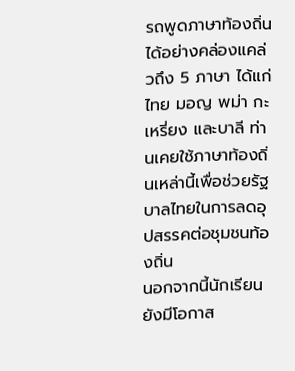รถพูดภาษาท้องถิ่นได้อย่างคล่องแคล่วถึง 5 ภาษา ได้แก่ ไทย มอญ พม่า กะเหรี่ยง และบาลี ท่านเคยใช้ภาษาท้องถิ่นเหล่านี้เพื่อช่วยรัฐบาลไทยในการลดอุปสรรคต่อชุมชนท้องถิ่น
นอกจากนี้นักเรียนยังมีโอกาส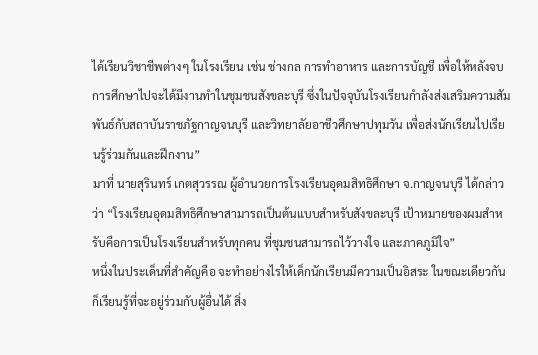ได้เรียนวิชาชีพต่างๆ ในโรงเรียน เช่น ช่างกล การทำอาหาร และการบัญชี เพื่อให้หลังจบการศึกษาไปจะได้มีงานทำในชุมชนสังขละบุรี ซึ่งในปัจจุบันโรงเรียนกำลังส่งเสริมความสัมพันธ์กับสถาบันราชภัฐกาญจนบุรี และวิทยาลัยอาชีวศึกษาปทุมวัน เพื่อส่งนักเรียนไปเรียนรู้ร่วมกันและฝึกงาน”
มาที่ นายสุรินทร์ เกตสุวรรณ ผู้อำนวยการโรงเรียนอุดมสิทธิศึกษา จ.กาญจนบุรี ได้กล่าวว่า “โรงเรียนอุดมสิทธิศึกษาสามารถเป็นต้นแบบสำหรับสังขละบุรี เป้าหมายของผมสำหรับคือการเป็นโรงเรียนสำหรับทุกคน ที่ชุมชนสามารถไว้วางใจ และภาคภูมิใจ”
หนึ่งในประเด็นที่สำคัญคือ จะทำอย่างไรให้เด็กนักเรียนมีความเป็นอิสระ ในขณะเดียวกันก็เรียนรู้ที่จะอยู่ร่วมกับผู้อื่นได้ สิ่ง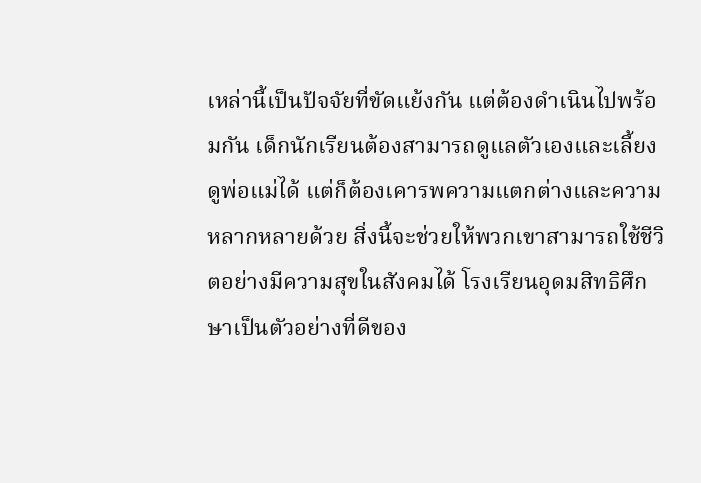เหล่านี้เป็นปัจจัยที่ขัดแย้งกัน แต่ต้องดำเนินไปพร้อมกัน เด็กนักเรียนต้องสามารถดูแลตัวเองและเลี้ยงดูพ่อแม่ได้ แต่ก็ต้องเคารพความแตกต่างและความหลากหลายด้วย สิ่งนี้จะช่วยให้พวกเขาสามารถใช้ชีวิตอย่างมีความสุขในสังคมได้ โรงเรียนอุดมสิทธิศึกษาเป็นตัวอย่างที่ดีของ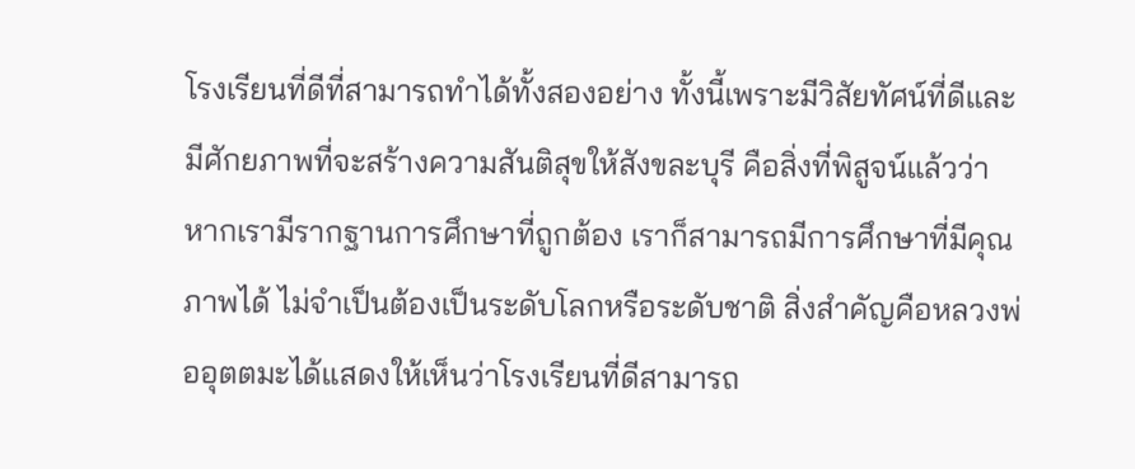โรงเรียนที่ดีที่สามารถทำได้ทั้งสองอย่าง ทั้งนี้เพราะมีวิสัยทัศน์ที่ดีและมีศักยภาพที่จะสร้างความสันติสุขให้สังขละบุรี คือสิ่งที่พิสูจน์แล้วว่า หากเรามีรากฐานการศึกษาที่ถูกต้อง เราก็สามารถมีการศึกษาที่มีคุณภาพได้ ไม่จำเป็นต้องเป็นระดับโลกหรือระดับชาติ สิ่งสำคัญคือหลวงพ่ออุตตมะได้แสดงให้เห็นว่าโรงเรียนที่ดีสามารถ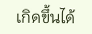เกิดขึ้นได้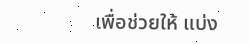เพื่อช่วยให้ แบ่ง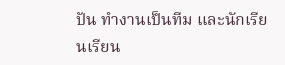ปัน ทำงานเป็นทีม และนักเรียนเรียน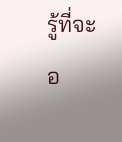รู้ที่จะอ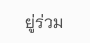ยู่ร่วม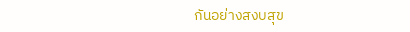กันอย่างสงบสุข